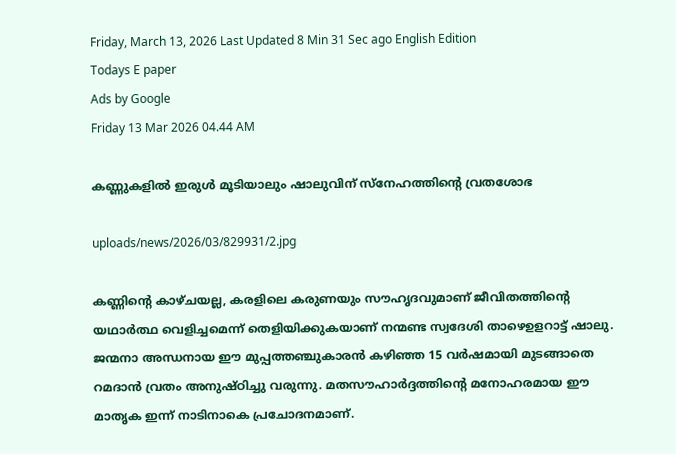Friday, March 13, 2026 Last Updated 8 Min 31 Sec ago English Edition
Todays E paper
Ads by Google
Friday 13 Mar 2026 04.44 AM

കണ്ണുകളില്‍ ഇരുള്‍ മൂടിയാലും ഷാലുവിന്‌ സ്‌നേഹത്തിന്റെ വ്രതശോഭ

uploads/news/2026/03/829931/2.jpg

കണ്ണിന്റെ കാഴ്‌ചയല്ല, കരളിലെ കരുണയും സൗഹൃദവുമാണ്‌ ജീവിതത്തിന്റെ യഥാര്‍ത്ഥ വെളിച്ചമെന്ന്‌ തെളിയിക്കുകയാണ്‌ നന്മണ്ട സ്വദേശി താഴെഉളറാട്ട്‌ ഷാലു. ജന്മനാ അന്ധനായ ഈ മുപ്പത്തഞ്ചുകാരന്‍ കഴിഞ്ഞ 15 വര്‍ഷമായി മുടങ്ങാതെ റമദാന്‍ വ്രതം അനുഷ്‌ഠിച്ചു വരുന്നു. മതസൗഹാര്‍ദ്ദത്തിന്റെ മനോഹരമായ ഈ മാതൃക ഇന്ന്‌ നാടിനാകെ പ്രചോദനമാണ്‌.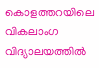കൊളത്തറയിലെ വികലാംഗ വിദ്യാലയത്തില്‍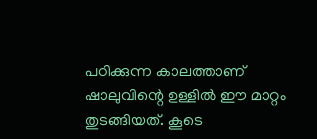പഠിക്കുന്ന കാലത്താണ്‌ ഷാലുവിന്റെ ഉള്ളില്‍ ഈ മാറ്റം തുടങ്ങിയത്‌. കൂടെ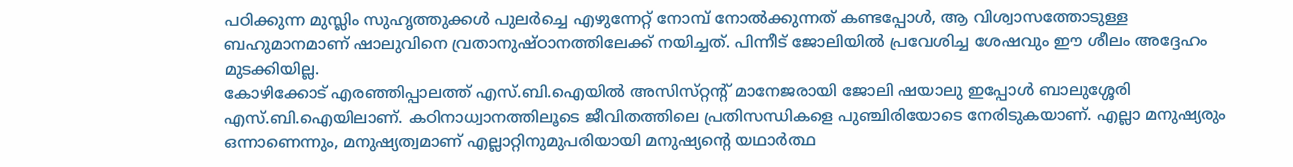പഠിക്കുന്ന മുസ്ലിം സുഹൃത്തുക്കള്‍ പുലര്‍ച്ചെ എഴുന്നേറ്റ്‌ നോമ്പ്‌ നോല്‍ക്കുന്നത്‌ കണ്ടപ്പോള്‍, ആ വിശ്വാസത്തോടുള്ള ബഹുമാനമാണ്‌ ഷാലുവിനെ വ്രതാനുഷ്‌ഠാനത്തിലേക്ക്‌ നയിച്ചത്‌. പിന്നീട്‌ ജോലിയില്‍ പ്രവേശിച്ച ശേഷവും ഈ ശീലം അദ്ദേഹം മുടക്കിയില്ല.
കോഴിക്കോട്‌ എരഞ്ഞിപ്പാലത്ത്‌ എസ്‌.ബി.ഐയില്‍ അസിസ്‌റ്റന്റ്‌ മാനേജരായി ജോലി ഷയാലു ഇപ്പോള്‍ ബാലുശ്ശേരി എസ്‌.ബി.ഐയിലാണ്‌. കഠിനാധ്വാനത്തിലൂടെ ജീവിതത്തിലെ പ്രതിസന്ധികളെ പുഞ്ചിരിയോടെ നേരിടുകയാണ്‌. എല്ലാ മനുഷ്യരും ഒന്നാണെന്നും, മനുഷ്യത്വമാണ്‌ എല്ലാറ്റിനുമുപരിയായി മനുഷ്യന്റെ യഥാര്‍ത്ഥ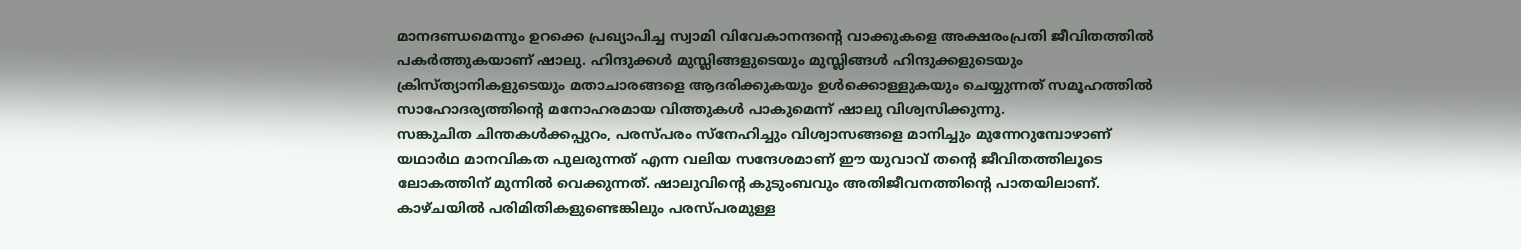മാനദണ്ഡമെന്നും ഉറക്കെ പ്രഖ്യാപിച്ച സ്വാമി വിവേകാനന്ദന്റെ വാക്കുകളെ അക്ഷരംപ്രതി ജീവിതത്തില്‍ പകര്‍ത്തുകയാണ്‌ ഷാലു. ഹിന്ദുക്കള്‍ മുസ്ലിങ്ങളുടെയും മുസ്ലിങ്ങള്‍ ഹിന്ദുക്കളുടെയും ക്രിസ്‌ത്യാനികളുടെയും മതാചാരങ്ങളെ ആദരിക്കുകയും ഉള്‍ക്കൊള്ളുകയും ചെയ്യുന്നത്‌ സമൂഹത്തില്‍ സാഹോദര്യത്തിന്റെ മനോഹരമായ വിത്തുകള്‍ പാകുമെന്ന്‌ ഷാലു വിശ്വസിക്കുന്നു.
സങ്കുചിത ചിന്തകള്‍ക്കപ്പുറം, പരസ്‌പരം സ്‌നേഹിച്ചും വിശ്വാസങ്ങളെ മാനിച്ചും മുന്നേറുമ്പോഴാണ്‌ യഥാര്‍ഥ മാനവികത പുലരുന്നത്‌ എന്ന വലിയ സന്ദേശമാണ്‌ ഈ യുവാവ്‌ തന്റെ ജീവിതത്തിലൂടെ ലോകത്തിന്‌ മുന്നില്‍ വെക്കുന്നത്‌. ഷാലുവിന്റെ കുടുംബവും അതിജീവനത്തിന്റെ പാതയിലാണ്‌. കാഴ്‌ചയില്‍ പരിമിതികളുണ്ടെങ്കിലും പരസ്‌പരമുള്ള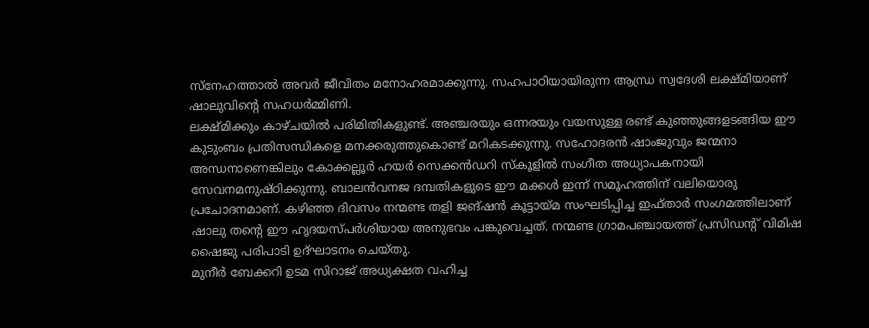സ്‌നേഹത്താല്‍ അവര്‍ ജീവിതം മനോഹരമാക്കുന്നു. സഹപാഠിയായിരുന്ന ആന്ധ്ര സ്വദേശി ലക്ഷ്‌മിയാണ്‌ ഷാലുവിന്റെ സഹധര്‍മ്മിണി.
ലക്ഷ്‌മിക്കും കാഴ്‌ചയില്‍ പരിമിതികളുണ്ട്‌. അഞ്ചരയും ഒന്നരയും വയസുള്ള രണ്ട്‌ കുഞ്ഞുങ്ങളടങ്ങിയ ഈ കുടുംബം പ്രതിസന്ധികളെ മനക്കരുത്തുകൊണ്ട്‌ മറികടക്കുന്നു. സഹോദരന്‍ ഷാംജുവും ജന്മനാ അന്ധനാണെങ്കിലും കോക്കല്ലൂര്‍ ഹയര്‍ സെക്കന്‍ഡറി സ്‌കൂളില്‍ സംഗീത അധ്യാപകനായി സേവനമനുഷ്‌ഠിക്കുന്നു. ബാലന്‍വനജ ദമ്പതികളുടെ ഈ മക്കള്‍ ഇന്ന്‌ സമൂഹത്തിന്‌ വലിയൊരു പ്രചോദനമാണ്‌. കഴിഞ്ഞ ദിവസം നന്മണ്ട തളി ജങ്‌ഷന്‍ കൂട്ടായ്‌മ സംഘടിപ്പിച്ച ഇഫ്‌താര്‍ സംഗമത്തിലാണ്‌ ഷാലു തന്റെ ഈ ഹൃദയസ്‌പര്‍ശിയായ അനുഭവം പങ്കുവെച്ചത്‌. നന്മണ്ട ഗ്രാമപഞ്ചായത്ത്‌ പ്രസിഡന്റ്‌ വിമിഷ ഷൈജു പരിപാടി ഉദ്‌ഘാടനം ചെയ്‌തു.
മുനീര്‍ ബേക്കറി ഉടമ സിറാജ്‌ അധ്യക്ഷത വഹിച്ച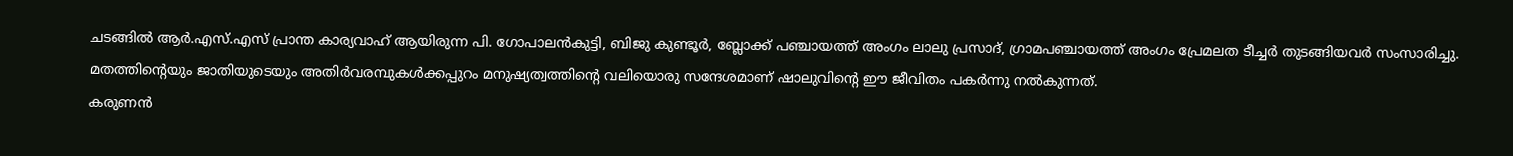ചടങ്ങില്‍ ആര്‍.എസ്‌.എസ്‌ പ്രാന്ത കാര്യവാഹ്‌ ആയിരുന്ന പി. ഗോപാലന്‍കുട്ടി, ബിജു കുണ്ടൂര്‍, ബ്ലോക്ക്‌ പഞ്ചായത്ത്‌ അംഗം ലാലു പ്രസാദ്‌, ഗ്രാമപഞ്ചായത്ത്‌ അംഗം പ്രേമലത ടീച്ചര്‍ തുടങ്ങിയവര്‍ സംസാരിച്ചു. മതത്തിന്റെയും ജാതിയുടെയും അതിര്‍വരമ്പുകള്‍ക്കപ്പുറം മനുഷ്യത്വത്തിന്റെ വലിയൊരു സന്ദേശമാണ്‌ ഷാലുവിന്റെ ഈ ജീവിതം പകര്‍ന്നു നല്‍കുന്നത്‌.
കരുണന്‍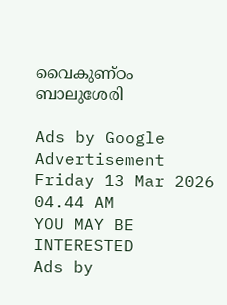വൈകുണ്‌ഠം
ബാലുശേരി

Ads by Google
Advertisement
Friday 13 Mar 2026 04.44 AM
YOU MAY BE INTERESTED
Ads by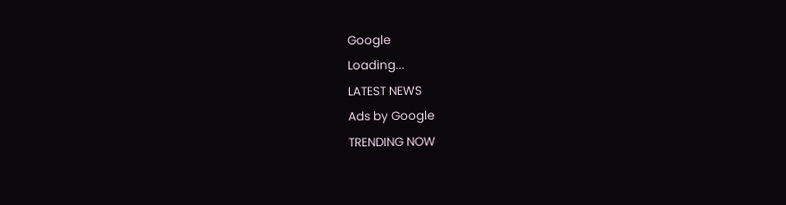Google
Loading...
LATEST NEWS
Ads by Google
TRENDING NOW